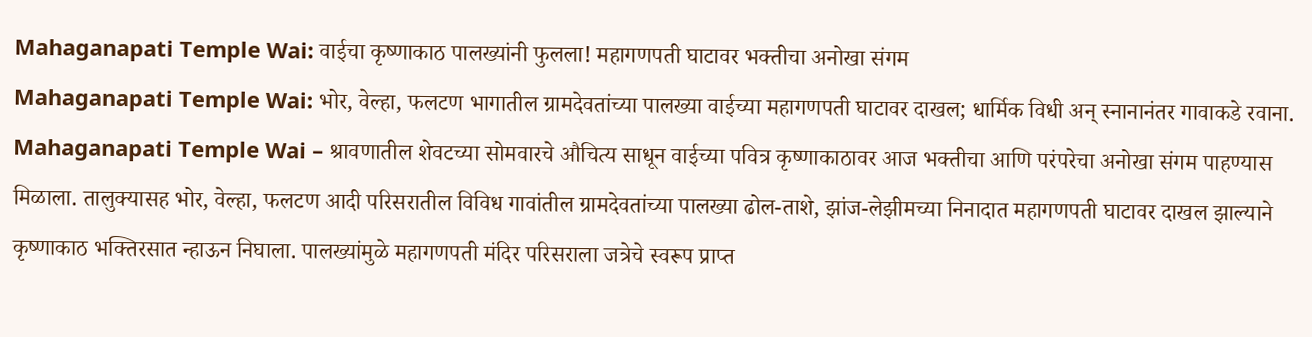Mahaganapati Temple Wai: वाईचा कृष्णाकाठ पालख्यांनी फुलला! महागणपती घाटावर भक्तीचा अनोखा संगम
Mahaganapati Temple Wai: भोर, वेल्हा, फलटण भागातील ग्रामदेवतांच्या पालख्या वाईच्या महागणपती घाटावर दाखल; धार्मिक विधी अन् स्नानानंतर गावाकडे रवाना.
Mahaganapati Temple Wai – श्रावणातील शेवटच्या सोमवारचे औचित्य साधून वाईच्या पवित्र कृष्णाकाठावर आज भक्तीचा आणि परंपरेचा अनोखा संगम पाहण्यास मिळाला. तालुक्यासह भोर, वेल्हा, फलटण आदी परिसरातील विविध गावांतील ग्रामदेवतांच्या पालख्या ढोल-ताशे, झांज-लेझीमच्या निनादात महागणपती घाटावर दाखल झाल्याने कृष्णाकाठ भक्तिरसात न्हाऊन निघाला. पालख्यांमुळे महागणपती मंदिर परिसराला जत्रेचे स्वरूप प्राप्त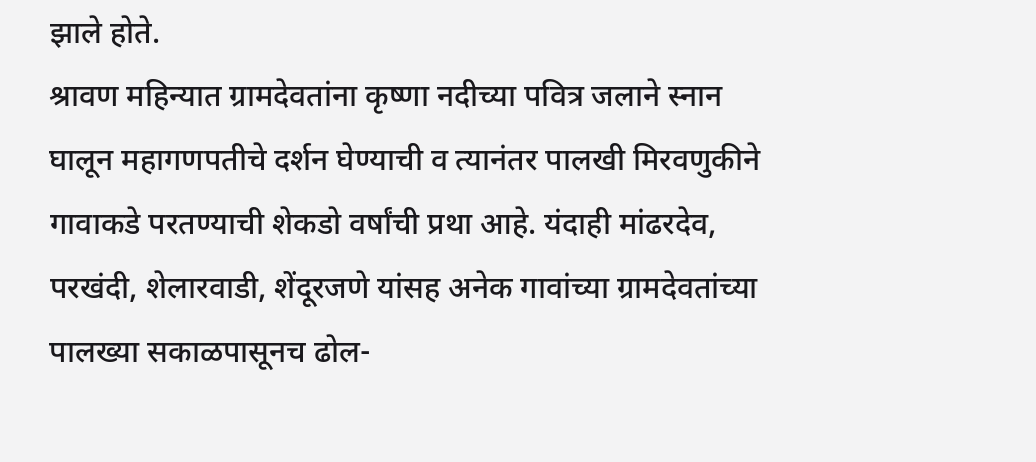झाले होते.
श्रावण महिन्यात ग्रामदेवतांना कृष्णा नदीच्या पवित्र जलाने स्नान घालून महागणपतीचे दर्शन घेण्याची व त्यानंतर पालखी मिरवणुकीने गावाकडे परतण्याची शेकडो वर्षांची प्रथा आहे. यंदाही मांढरदेव, परखंदी, शेलारवाडी, शेंदूरजणे यांसह अनेक गावांच्या ग्रामदेवतांच्या पालख्या सकाळपासूनच ढोल-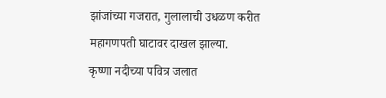झांजांच्या गजरात, गुलालाची उधळण करीत महागणपती घाटावर दाखल झाल्या.
कृष्णा नदीच्या पवित्र जलात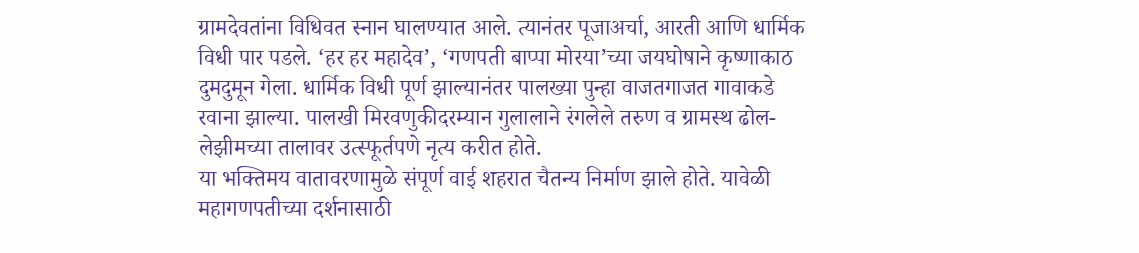ग्रामदेवतांना विधिवत स्नान घालण्यात आले. त्यानंतर पूजाअर्चा, आरती आणि धार्मिक विधी पार पडले. ‘हर हर महादेव’, ‘गणपती बाप्पा मोरया’च्या जयघोषाने कृष्णाकाठ दुमदुमून गेला. धार्मिक विधी पूर्ण झाल्यानंतर पालख्या पुन्हा वाजतगाजत गावाकडे रवाना झाल्या. पालखी मिरवणुकीदरम्यान गुलालाने रंगलेले तरुण व ग्रामस्थ ढोल-लेझीमच्या तालावर उत्स्फूर्तपणे नृत्य करीत होते.
या भक्तिमय वातावरणामुळे संपूर्ण वाई शहरात चैतन्य निर्माण झाले होते. यावेळी महागणपतीच्या दर्शनासाठी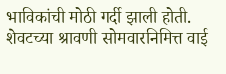भाविकांची मोठी गर्दी झाली होती. शेवटच्या श्रावणी सोमवारनिमित्त वाई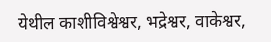येथील काशीविश्वेश्वर, भद्रेश्वर, वाकेश्वर,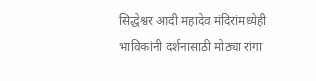सिद्धेश्वर आदी महादेव मंदिरांमध्येही भाविकांनी दर्शनासाठी मोठ्या रांगा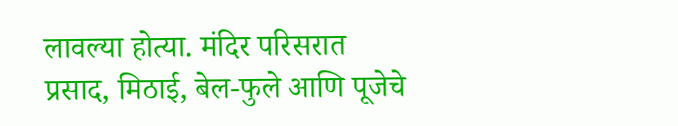लावल्या होत्या. मंदिर परिसरात प्रसाद, मिठाई, बेल-फुले आणि पूजेचे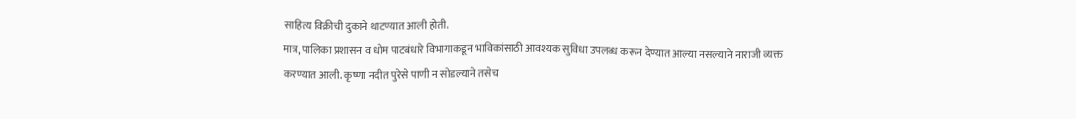साहित्य विक्रीची दुकाने थाटण्यात आली होती.
मात्र, पालिका प्रशासन व धोम पाटबंधारे विभागाकडून भाविकांसाठी आवश्यक सुविधा उपलब्ध करून देण्यात आल्या नसल्याने नाराजी व्यक्त करण्यात आली. कृष्णा नदीत पुरेसे पाणी न सोडल्याने तसेच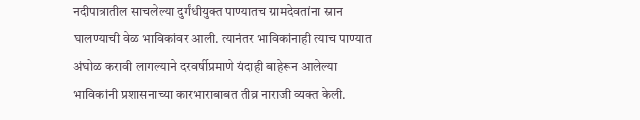नदीपात्रातील साचलेल्या दुर्गंधीयुक्त पाण्यातच ग्रामदेवतांना स्नान घालण्याची वेळ भाविकांवर आली. त्यानंतर भाविकांनाही त्याच पाण्यात अंघोळ करावी लागल्याने दरवर्षीप्रमाणे यंदाही बाहेरून आलेल्या भाविकांनी प्रशासनाच्या कारभाराबाबत तीव्र नाराजी व्यक्त केली.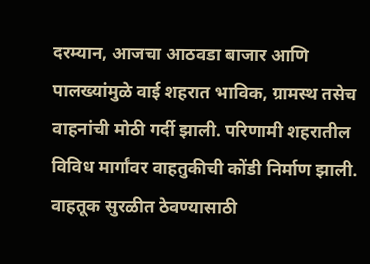दरम्यान, आजचा आठवडा बाजार आणि पालख्यांमुळे वाई शहरात भाविक, ग्रामस्थ तसेच वाहनांची मोठी गर्दी झाली. परिणामी शहरातील विविध मार्गांवर वाहतुकीची कोंडी निर्माण झाली. वाहतूक सुरळीत ठेवण्यासाठी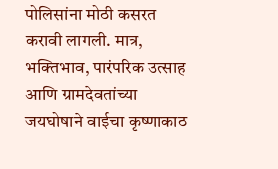पोलिसांना मोठी कसरत करावी लागली. मात्र, भक्तिभाव, पारंपरिक उत्साह आणि ग्रामदेवतांच्या जयघोषाने वाईचा कृष्णाकाठ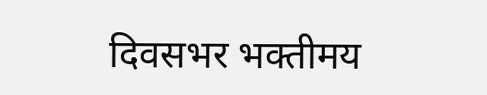दिवसभर भक्तीमय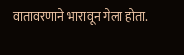वातावरणाने भारावून गेला होता.